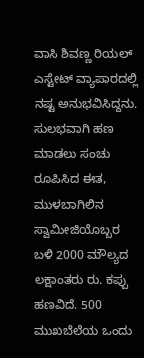ವಾಸಿ ಶಿವಣ್ಣ ರಿಯಲ್‌ ಎಸ್ಟೇಟ್‌ ವ್ಯಾಪಾರದಲ್ಲಿ ನಷ್ಟ ಅನುಭವಿಸಿದ್ದನು. ಸುಲಭವಾಗಿ ಹಣ ಮಾಡಲು ಸಂಚು ರೂಪಿಸಿದ ಈತ, ಮುಳಬಾಗಿಲಿನ ಸ್ವಾಮೀಜಿಯೊಬ್ಬರ ಬಳಿ 2000 ಮೌಲ್ಯದ ಲಕ್ಷಾಂತರು ರು. ಕಪ್ಪು ಹಣವಿದೆ. 500 ಮುಖಬೆಲೆಯ ಒಂದು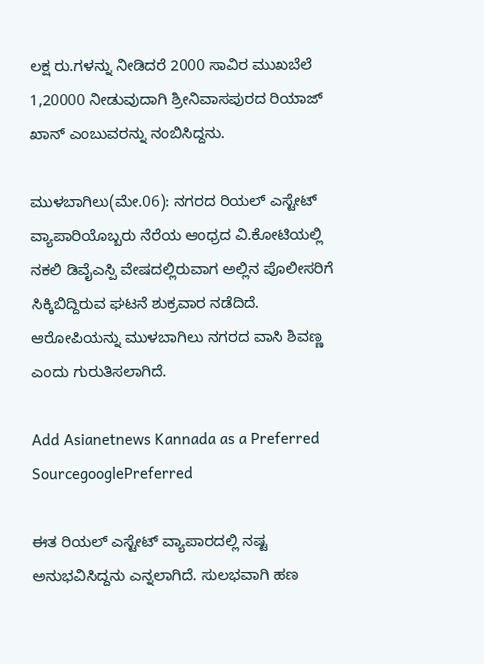ಲಕ್ಷ ರು.ಗಳನ್ನು ನೀಡಿದರೆ 2000 ಸಾವಿರ ಮುಖಬೆಲೆ 1,20000 ನೀಡುವುದಾಗಿ ಶ್ರೀನಿವಾಸಪುರದ ರಿಯಾಜ್‌ ಖಾನ್‌ ಎಂಬುವರನ್ನು ನಂಬಿಸಿದ್ದನು.

ಮುಳಬಾಗಿಲು(ಮೇ.06): ನಗರದ ರಿಯಲ್‌ ಎಸ್ಟೇಟ್‌ ವ್ಯಾಪಾರಿಯೊಬ್ಬರು ನೆರೆಯ ಆಂಧ್ರದ ವಿ.ಕೋಟಿಯಲ್ಲಿ ನಕಲಿ ಡಿವೈಎಸ್ಪಿ ವೇಷದಲ್ಲಿರುವಾಗ ಅಲ್ಲಿನ ಪೊಲೀಸರಿಗೆ ಸಿಕ್ಕಿಬಿದ್ದಿರುವ ಘಟನೆ ಶುಕ್ರವಾರ ನಡೆದಿದೆ. ಆರೋಪಿಯನ್ನು ಮುಳಬಾಗಿಲು ನಗರದ ವಾಸಿ ಶಿವಣ್ಣ ಎಂದು ಗುರುತಿಸಲಾಗಿದೆ.

Add Asianetnews Kannada as a Preferred SourcegooglePreferred

ಈತ ರಿಯಲ್‌ ಎಸ್ಟೇಟ್‌ ವ್ಯಾಪಾರದಲ್ಲಿ ನಷ್ಟ ಅನುಭವಿಸಿದ್ದನು ಎನ್ನಲಾಗಿದೆ. ಸುಲಭವಾಗಿ ಹಣ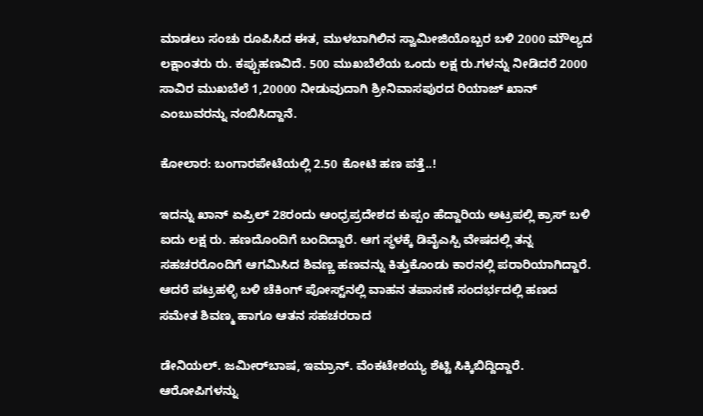ಮಾಡಲು ಸಂಚು ರೂಪಿಸಿದ ಈತ, ಮುಳಬಾಗಿಲಿನ ಸ್ವಾಮೀಜಿಯೊಬ್ಬರ ಬಳಿ 2000 ಮೌಲ್ಯದ ಲಕ್ಷಾಂತರು ರು. ಕಪ್ಪುಹಣವಿದೆ. 500 ಮುಖಬೆಲೆಯ ಒಂದು ಲಕ್ಷ ರು.ಗಳನ್ನು ನೀಡಿದರೆ 2000 ಸಾವಿರ ಮುಖಬೆಲೆ 1,20000 ನೀಡುವುದಾಗಿ ಶ್ರೀನಿವಾಸಪುರದ ರಿಯಾಜ್‌ ಖಾನ್‌ ಎಂಬುವರನ್ನು ನಂಬಿಸಿದ್ದಾನೆ.

ಕೋಲಾರ: ಬಂಗಾರಪೇಟೆಯಲ್ಲಿ 2.50 ಕೋಟಿ ಹಣ ಪತ್ತೆ..!

ಇದನ್ನು ಖಾನ್‌ ಏಪ್ರಿಲ್‌ 28ರಂದು ಆಂಧ್ರಪ್ರದೇಶದ ಕುಪ್ಪಂ ಹೆದ್ದಾರಿಯ ಅಟ್ರಪಲ್ಲಿ ಕ್ರಾಸ್‌ ಬಳಿ ಐದು ಲಕ್ಷ ರು. ಹಣದೊಂದಿಗೆ ಬಂದಿದ್ದಾರೆ. ಆಗ ಸ್ಥಳಕ್ಕೆ ಡಿವೈಎಸ್ಪಿ ವೇಷದಲ್ಲಿ ತನ್ನ ಸಹಚರರೊಂದಿಗೆ ಆಗಮಿಸಿದ ಶಿವಣ್ಣ ಹಣವನ್ನು ಕಿತ್ತುಕೊಂಡು ಕಾರನಲ್ಲಿ ಪರಾರಿಯಾಗಿದ್ದಾರೆ. ಆದರೆ ಪಟ್ರಹಳ್ಳಿ ಬಳಿ ಚೆಕಿಂಗ್‌ ಪೋಸ್ಟ್‌ನಲ್ಲಿ ವಾಹನ ತಪಾಸಣೆ ಸಂದರ್ಭದಲ್ಲಿ ಹಣದ ಸಮೇತ ಶಿವಣ್ಮ ಹಾಗೂ ಆತನ ಸಹಚರರಾದ

ಡೇನಿಯಲ್‌. ಜಮೀರ್‌ಬಾಷ, ಇಮ್ರಾನ್‌. ವೆಂಕಟೇಶಯ್ಯ ಶೆಟ್ಟಿ ಸಿಕ್ಕಿಬಿದ್ದಿದ್ದಾರೆ. ಆರೋಪಿಗಳನ್ನು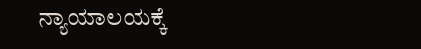ನ್ಯಾಯಾಲಯಕ್ಕೆ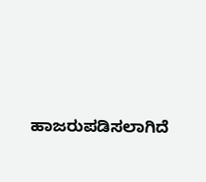ಹಾಜರುಪಡಿಸಲಾಗಿದೆ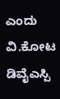ಎಂದು ವಿ.ಕೋಟ ಡಿವೈಎಸ್ಪಿ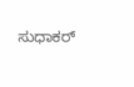ಸುಧಾಕರ್‌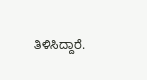ತಿಳಿಸಿದ್ದಾರೆ.